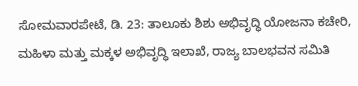ಸೋಮವಾರಪೇಟೆ, ಡಿ. 23: ತಾಲೂಕು ಶಿಶು ಅಭಿವೃದ್ಧಿ ಯೋಜನಾ ಕಚೇರಿ, ಮಹಿಳಾ ಮತ್ತು ಮಕ್ಕಳ ಅಭಿವೃದ್ಧಿ ಇಲಾಖೆ, ರಾಜ್ಯ ಬಾಲಭವನ ಸಮಿತಿ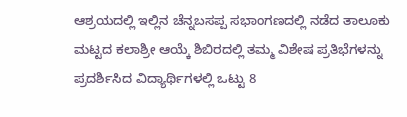ಆಶ್ರಯದಲ್ಲಿ ಇಲ್ಲಿನ ಚೆನ್ನಬಸಪ್ಪ ಸಭಾಂಗಣದಲ್ಲಿ ನಡೆದ ತಾಲೂಕು ಮಟ್ಟದ ಕಲಾಶ್ರೀ ಆಯ್ಕೆ ಶಿಬಿರದಲ್ಲಿ ತಮ್ಮ ವಿಶೇಷ ಪ್ರತಿಭೆಗಳನ್ನು ಪ್ರದರ್ಶಿಸಿದ ವಿದ್ಯಾರ್ಥಿಗಳಲ್ಲಿ ಒಟ್ಟು 8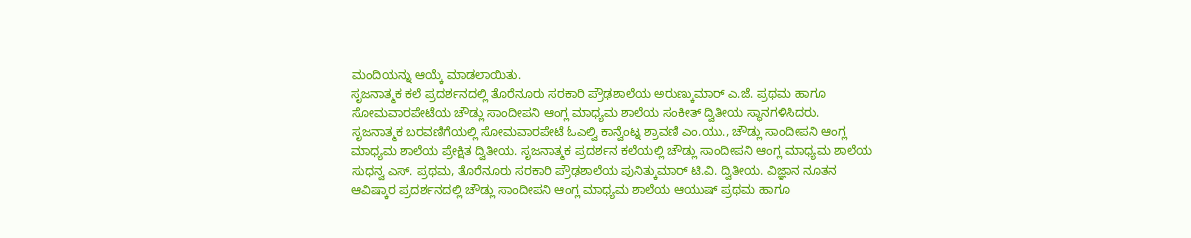ಮಂದಿಯನ್ನು ಆಯ್ಕೆ ಮಾಡಲಾಯಿತು.
ಸೃಜನಾತ್ಮಕ ಕಲೆ ಪ್ರದರ್ಶನದಲ್ಲಿ ತೊರೆನೂರು ಸರಕಾರಿ ಪ್ರೌಢಶಾಲೆಯ ಅರುಣ್ಕುಮಾರ್ ಎ.ಜೆ. ಪ್ರಥಮ ಹಾಗೂ ಸೋಮವಾರಪೇಟೆಯ ಚೌಡ್ಲು ಸಾಂದೀಪನಿ ಆಂಗ್ಲ ಮಾಧ್ಯಮ ಶಾಲೆಯ ಸಂಕೀತ್ ದ್ವಿತೀಯ ಸ್ಥಾನಗಳಿಸಿದರು.
ಸೃಜನಾತ್ಮಕ ಬರವಣಿಗೆಯಲ್ಲಿ ಸೋಮವಾರಪೇಟೆ ಓಎಲ್ವಿ ಕಾನ್ವೆಂಟ್ನ ಶ್ರಾವಣಿ ಎಂ.ಯು., ಚೌಡ್ಲು ಸಾಂದೀಪನಿ ಆಂಗ್ಲ ಮಾಧ್ಯಮ ಶಾಲೆಯ ಪ್ರೇಕ್ಷಿತ ದ್ವಿತೀಯ. ಸೃಜನಾತ್ಮಕ ಪ್ರದರ್ಶನ ಕಲೆಯಲ್ಲಿ ಚೌಡ್ಲು ಸಾಂದೀಪನಿ ಆಂಗ್ಲ ಮಾಧ್ಯಮ ಶಾಲೆಯ ಸುಧನ್ವ ಎಸ್. ಪ್ರಥಮ, ತೊರೆನೂರು ಸರಕಾರಿ ಪ್ರೌಢಶಾಲೆಯ ಪುನಿತ್ಕುಮಾರ್ ಟಿ.ವಿ. ದ್ವಿತೀಯ. ವಿಜ್ಞಾನ ನೂತನ ಆವಿಷ್ಕಾರ ಪ್ರದರ್ಶನದಲ್ಲಿ ಚೌಡ್ಲು ಸಾಂದೀಪನಿ ಆಂಗ್ಲ ಮಾಧ್ಯಮ ಶಾಲೆಯ ಆಯುಷ್ ಪ್ರಥಮ ಹಾಗೂ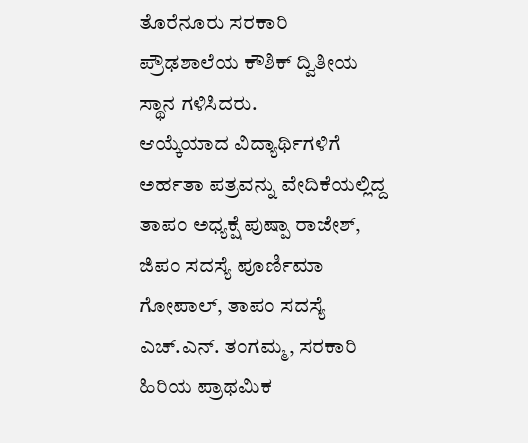ತೊರೆನೂರು ಸರಕಾರಿ ಪ್ರೌಢಶಾಲೆಯ ಕೌಶಿಕ್ ದ್ವಿತೀಯ ಸ್ಥಾನ ಗಳಿಸಿದರು.
ಆಯ್ಕೆಯಾದ ವಿದ್ಯಾರ್ಥಿಗಳಿಗೆ ಅರ್ಹತಾ ಪತ್ರವನ್ನು ವೇದಿಕೆಯಲ್ಲಿದ್ದ ತಾಪಂ ಅಧ್ಯಕ್ಷೆ ಪುಷ್ಪಾ ರಾಜೇಶ್, ಜಿಪಂ ಸದಸ್ಯೆ ಪೂರ್ಣಿಮಾ ಗೋಪಾಲ್, ತಾಪಂ ಸದಸ್ಯೆ ಎಚ್.ಎನ್. ತಂಗಮ್ಮ, ಸರಕಾರಿ ಹಿರಿಯ ಪ್ರಾಥಮಿಕ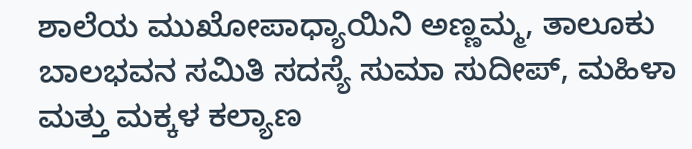ಶಾಲೆಯ ಮುಖೋಪಾಧ್ಯಾಯಿನಿ ಅಣ್ಣಮ್ಮ, ತಾಲೂಕು ಬಾಲಭವನ ಸಮಿತಿ ಸದಸ್ಯೆ ಸುಮಾ ಸುದೀಪ್, ಮಹಿಳಾ ಮತ್ತು ಮಕ್ಕಳ ಕಲ್ಯಾಣ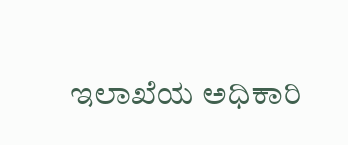ಇಲಾಖೆಯ ಅಧಿಕಾರಿ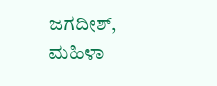ಜಗದೀಶ್, ಮಹಿಳಾ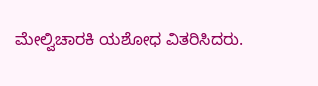ಮೇಲ್ವಿಚಾರಕಿ ಯಶೋಧ ವಿತರಿಸಿದರು.